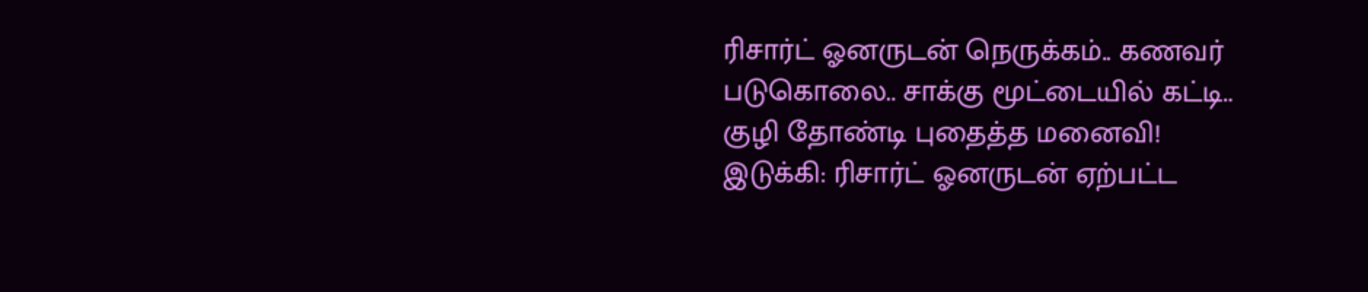ரிசார்ட் ஓனருடன் நெருக்கம்.. கணவர் படுகொலை.. சாக்கு மூட்டையில் கட்டி.. குழி தோண்டி புதைத்த மனைவி!
இடுக்கி: ரிசார்ட் ஓனருடன் ஏற்பட்ட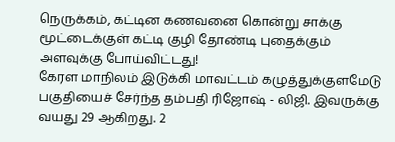நெருக்கம், கட்டின கணவனை கொன்று சாக்கு மூட்டைக்குள் கட்டி குழி தோண்டி புதைக்கும் அளவுக்கு போய்விட்டது!
கேரள மாநிலம் இடுக்கி மாவட்டம் கழுத்துக்குளமேடு பகுதியைச் சேர்ந்த தம்பதி ரிஜோஷ் - லிஜி. இவருக்கு வயது 29 ஆகிறது. 2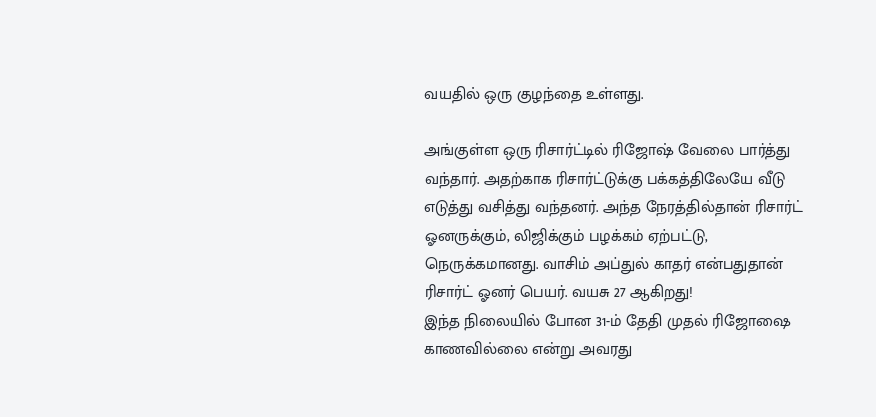வயதில் ஒரு குழந்தை உள்ளது.

அங்குள்ள ஒரு ரிசார்ட்டில் ரிஜோஷ் வேலை பார்த்து வந்தார். அதற்காக ரிசார்ட்டுக்கு பக்கத்திலேயே வீடு எடுத்து வசித்து வந்தனர். அந்த நேரத்தில்தான் ரிசார்ட் ஓனருக்கும், லிஜிக்கும் பழக்கம் ஏற்பட்டு, நெருக்கமானது. வாசிம் அப்துல் காதர் என்பதுதான் ரிசார்ட் ஓனர் பெயர். வயசு 27 ஆகிறது!
இந்த நிலையில் போன 31-ம் தேதி முதல் ரிஜோஷை காணவில்லை என்று அவரது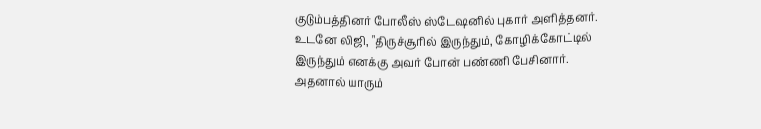குடும்பத்தினர் போலீஸ் ஸ்டேஷனில் புகார் அளித்தனர். உடனே லிஜி, "திருச்சூரில் இருந்தும், கோழிக்கோட்டில் இருந்தும் எனக்கு அவர் போன் பண்ணி பேசினார். அதனால் யாரும்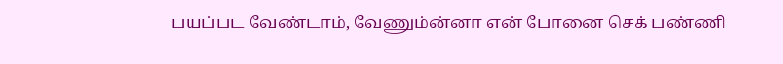பயப்பட வேண்டாம், வேணும்ன்னா என் போனை செக் பண்ணி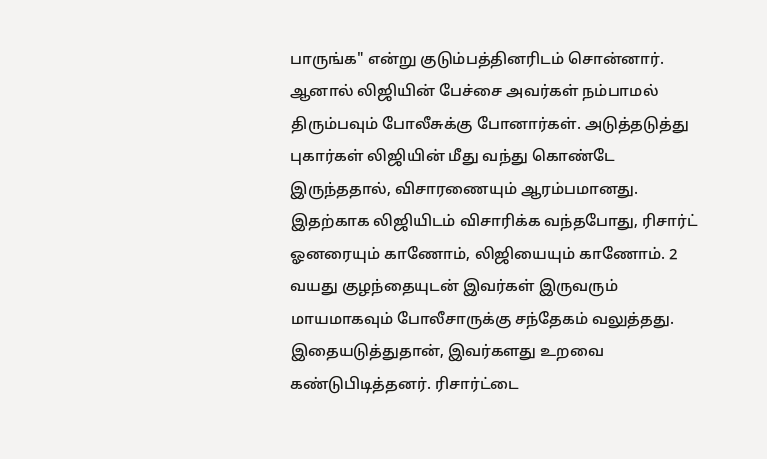பாருங்க" என்று குடும்பத்தினரிடம் சொன்னார்.
ஆனால் லிஜியின் பேச்சை அவர்கள் நம்பாமல் திரும்பவும் போலீசுக்கு போனார்கள். அடுத்தடுத்து புகார்கள் லிஜியின் மீது வந்து கொண்டே இருந்ததால், விசாரணையும் ஆரம்பமானது. இதற்காக லிஜியிடம் விசாரிக்க வந்தபோது, ரிசார்ட் ஓனரையும் காணோம், லிஜியையும் காணோம். 2 வயது குழந்தையுடன் இவர்கள் இருவரும் மாயமாகவும் போலீசாருக்கு சந்தேகம் வலுத்தது. இதையடுத்துதான், இவர்களது உறவை கண்டுபிடித்தனர். ரிசார்ட்டை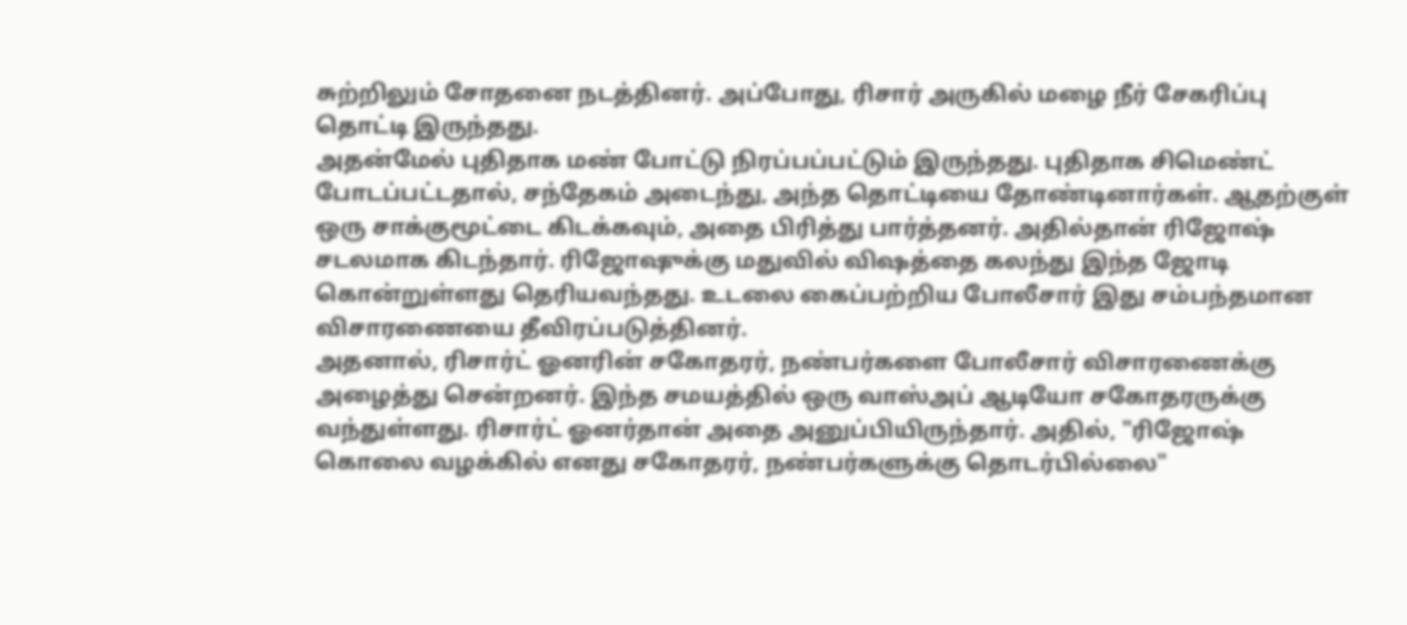சுற்றிலும் சோதனை நடத்தினர். அப்போது, ரிசார் அருகில் மழை நீர் சேகரிப்பு தொட்டி இருந்தது.
அதன்மேல் புதிதாக மண் போட்டு நிரப்பப்பட்டும் இருந்தது. புதிதாக சிமெண்ட் போடப்பட்டதால், சந்தேகம் அடைந்து, அந்த தொட்டியை தோண்டினார்கள். ஆதற்குள் ஒரு சாக்குமூட்டை கிடக்கவும், அதை பிரித்து பார்த்தனர். அதில்தான் ரிஜோஷ் சடலமாக கிடந்தார். ரிஜோஷுக்கு மதுவில் விஷத்தை கலந்து இந்த ஜோடி கொன்றுள்ளது தெரியவந்தது. உடலை கைப்பற்றிய போலீசார் இது சம்பந்தமான விசாரணையை தீவிரப்படுத்தினர்.
அதனால், ரிசார்ட் ஓனரின் சகோதரர், நண்பர்களை போலீசார் விசாரணைக்கு அழைத்து சென்றனர். இந்த சமயத்தில் ஒரு வாஸ்அப் ஆடியோ சகோதரருக்கு வந்துள்ளது. ரிசார்ட் ஓனர்தான் அதை அனுப்பியிருந்தார். அதில், "ரிஜோஷ் கொலை வழக்கில் எனது சகோதரர், நண்பர்களுக்கு தொடர்பில்லை"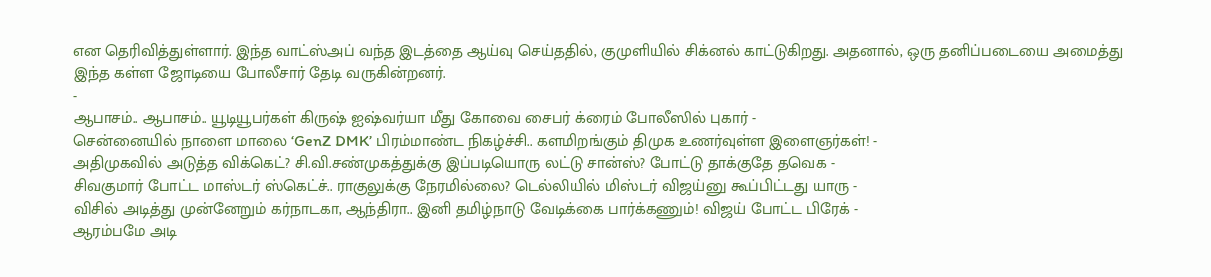என தெரிவித்துள்ளார். இந்த வாட்ஸ்அப் வந்த இடத்தை ஆய்வு செய்ததில், குமுளியில் சிக்னல் காட்டுகிறது. அதனால், ஒரு தனிப்படையை அமைத்து இந்த கள்ள ஜோடியை போலீசார் தேடி வருகின்றனர்.
-
ஆபாசம்.. ஆபாசம்.. யூடியூபர்கள் கிருஷ் ஐஷ்வர்யா மீது கோவை சைபர் க்ரைம் போலீஸில் புகார் -
சென்னையில் நாளை மாலை ‘GenZ DMK’ பிரம்மாண்ட நிகழ்ச்சி.. களமிறங்கும் திமுக உணர்வுள்ள இளைஞர்கள்! -
அதிமுகவில் அடுத்த விக்கெட்? சி.வி.சண்முகத்துக்கு இப்படியொரு லட்டு சான்ஸ்? போட்டு தாக்குதே தவெக -
சிவகுமார் போட்ட மாஸ்டர் ஸ்கெட்ச்.. ராகுலுக்கு நேரமில்லை? டெல்லியில் மிஸ்டர் விஜய்னு கூப்பிட்டது யாரு -
விசில் அடித்து முன்னேறும் கர்நாடகா, ஆந்திரா.. இனி தமிழ்நாடு வேடிக்கை பார்க்கணும்! விஜய் போட்ட பிரேக் -
ஆரம்பமே அடி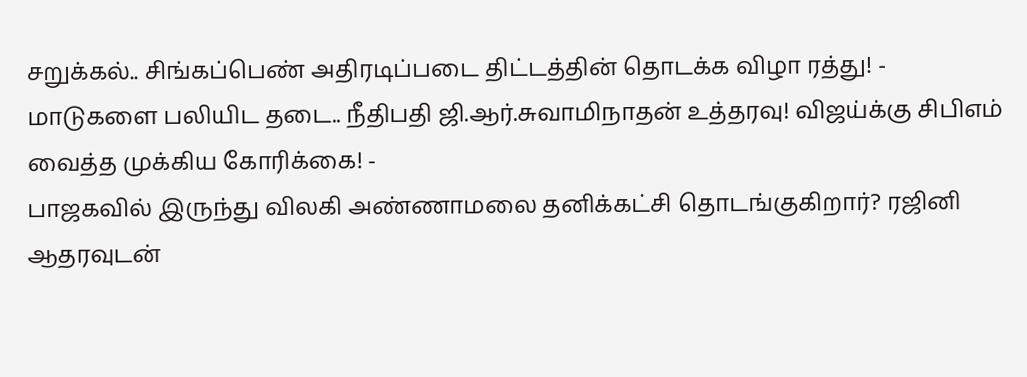சறுக்கல்.. சிங்கப்பெண் அதிரடிப்படை திட்டத்தின் தொடக்க விழா ரத்து! -
மாடுகளை பலியிட தடை.. நீதிபதி ஜி.ஆர்.சுவாமிநாதன் உத்தரவு! விஜய்க்கு சிபிஎம் வைத்த முக்கிய கோரிக்கை! -
பாஜகவில் இருந்து விலகி அண்ணாமலை தனிக்கட்சி தொடங்குகிறார்? ரஜினி ஆதரவுடன்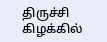திருச்சி கிழக்கில்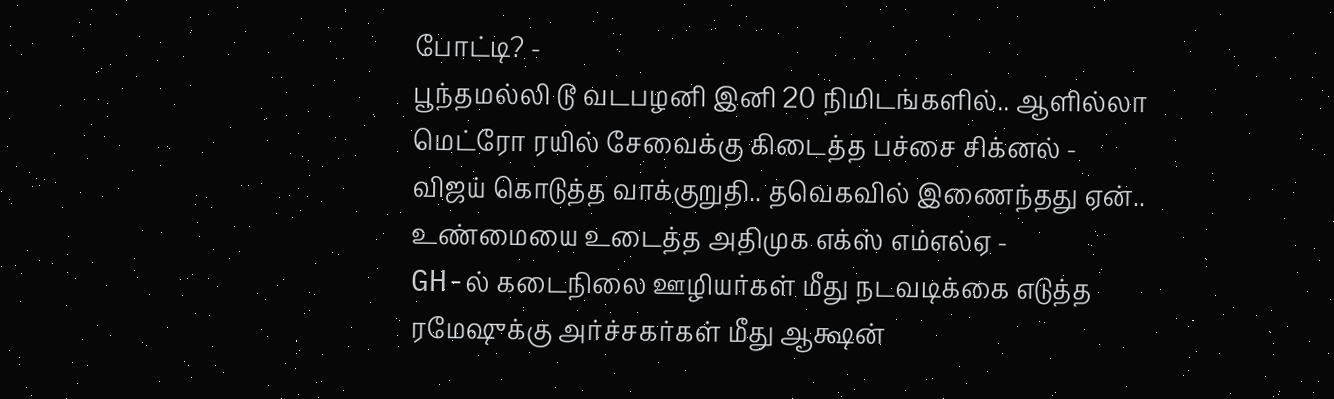போட்டி? -
பூந்தமல்லி டூ வடபழனி இனி 20 நிமிடங்களில்.. ஆளில்லா மெட்ரோ ரயில் சேவைக்கு கிடைத்த பச்சை சிக்னல் -
விஜய் கொடுத்த வாக்குறுதி.. தவெகவில் இணைந்தது ஏன்.. உண்மையை உடைத்த அதிமுக எக்ஸ் எம்எல்ஏ -
GH-ல் கடைநிலை ஊழியர்கள் மீது நடவடிக்கை எடுத்த ரமேஷுக்கு அர்ச்சகர்கள் மீது ஆக்ஷன்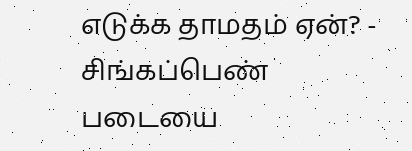எடுக்க தாமதம் ஏன்? -
சிங்கப்பெண் படையை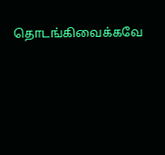தொடங்கிவைக்கவே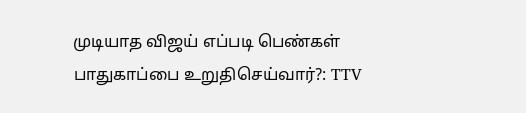முடியாத விஜய் எப்படி பெண்கள் பாதுகாப்பை உறுதிசெய்வார்?: TTV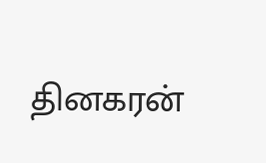தினகரன்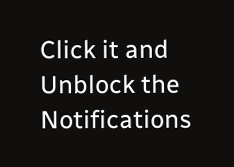Click it and Unblock the Notifications